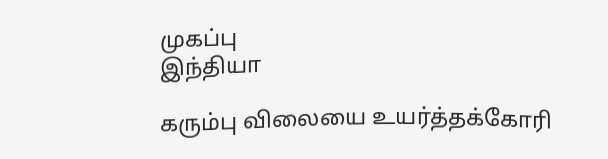முகப்பு
இந்தியா

கரும்பு விலையை உயர்த்தக்கோரி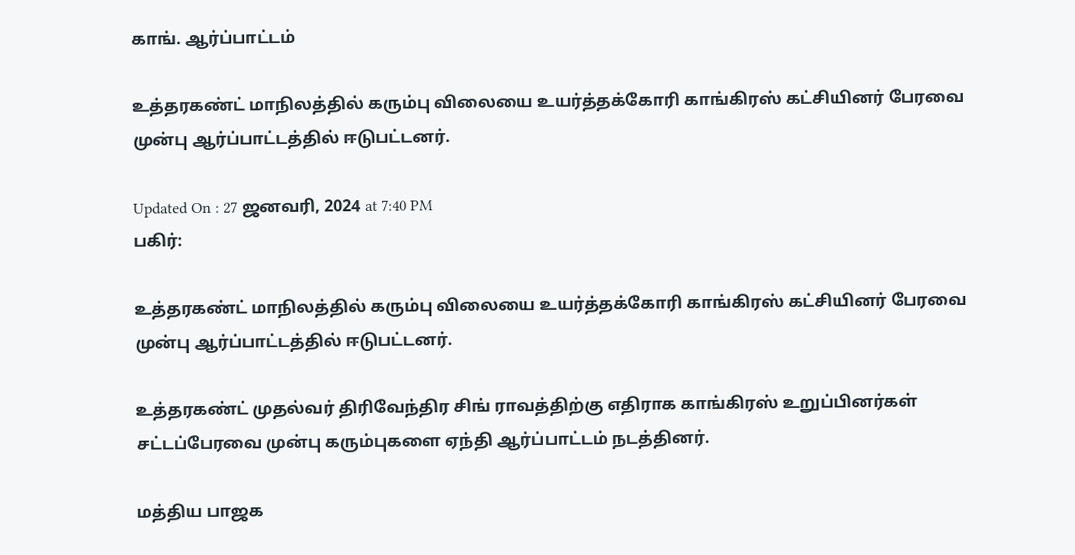காங். ஆர்ப்பாட்டம்

உத்தரகண்ட் மாநிலத்தில் கரும்பு விலையை உயர்த்தக்கோரி காங்கிரஸ் கட்சியினர் பேரவை முன்பு ஆர்ப்பாட்டத்தில் ஈடுபட்டனர்.

Updated On : 27 ஜனவரி, 2024 at 7:40 PM
பகிர்:

உத்தரகண்ட் மாநிலத்தில் கரும்பு விலையை உயர்த்தக்கோரி காங்கிரஸ் கட்சியினர் பேரவை முன்பு ஆர்ப்பாட்டத்தில் ஈடுபட்டனர்.

உத்தரகண்ட் முதல்வர் திரிவேந்திர சிங் ராவத்திற்கு எதிராக காங்கிரஸ் உறுப்பினர்கள் சட்டப்பேரவை முன்பு கரும்புகளை ஏந்தி ஆர்ப்பாட்டம் நடத்தினர்.

மத்திய பாஜக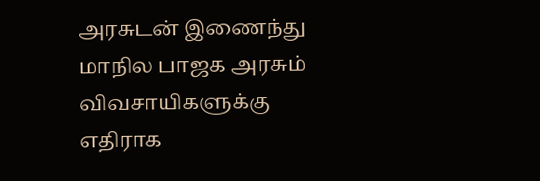அரசுடன் இணைந்து மாநில பாஜக அரசும் விவசாயிகளுக்கு எதிராக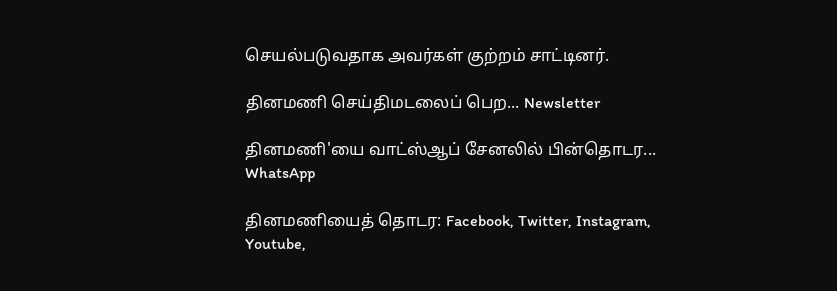செயல்படுவதாக அவர்கள் குற்றம் சாட்டினர்.

தினமணி செய்திமடலைப் பெற... Newsletter

தினமணி'யை வாட்ஸ்ஆப் சேனலில் பின்தொடர... WhatsApp

தினமணியைத் தொடர: Facebook, Twitter, Instagram, Youtube,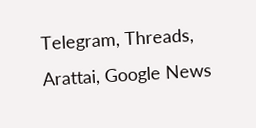Telegram, Threads, Arattai, Google News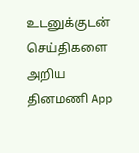உடனுக்குடன் செய்திகளை அறிய தினமணி App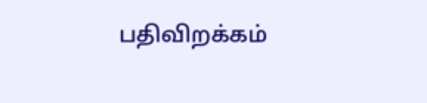பதிவிறக்கம்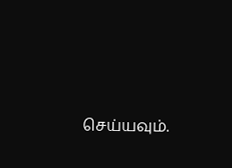செய்யவும்.